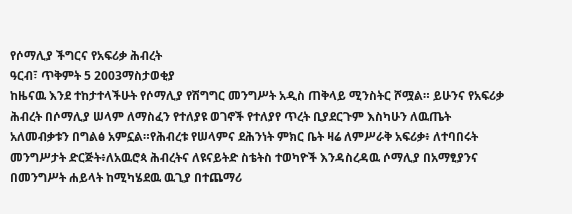የሶማሊያ ችግርና የአፍሪቃ ሕብረት
ዓርብ፣ ጥቅምት 5 2003ማስታወቂያ
ከዜናዉ እንደ ተከታተላችሁት የሶማሊያ የሽግግር መንግሥት አዲስ ጠቅላይ ሚንስትር ሾሟል። ይሁንና የአፍሪቃ ሕብረት በሶማሊያ ሠላም ለማስፈን የተለያዩ ወገኖች የተለያየ ጥረት ቢያደርጉም እስካሁን ለዉጤት አለመብቃቱን በግልፅ አምኗል።የሕብረቱ የሠላምና ደሕንነት ምክር ቤት ዛሬ ለምሥራቅ አፍሪቃ፥ ለተባበሩት መንግሥታት ድርጅት፥ለአዉሮጳ ሕብረትና ለዩናይትድ ስቴትስ ተወካዮች እንዳስረዳዉ ሶማሊያ በአማፂያንና በመንግሥት ሐይላት ከሚካሄደዉ ዉጊያ በተጨማሪ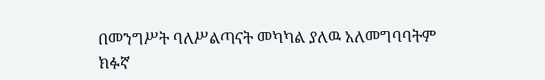በመንግሥት ባለሥልጣናት መካካል ያለዉ አለመግባባትም ክፉኛ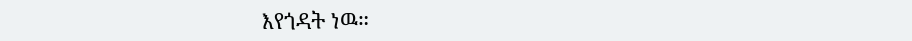እየጎዳት ነዉ።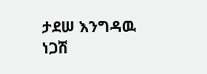ታደሠ እንግዳዉ
ነጋሽ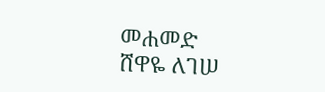መሐመድ
ሸዋዬ ለገሠ